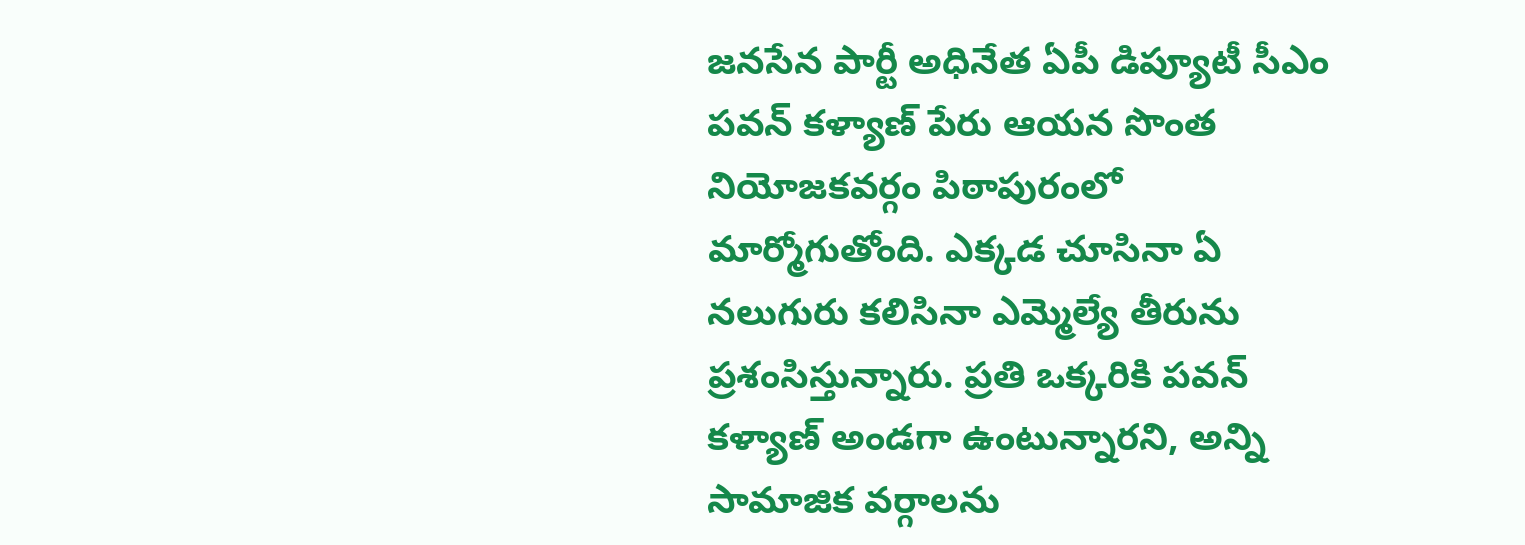జనసేన పార్టీ అధినేత ఏపీ డిప్యూటీ సీఎం పవన్ కళ్యాణ్ పేరు ఆయన సొంత నియోజకవర్గం పిఠాపురంలో మార్మోగుతోంది. ఎక్కడ చూసినా ఏ నలుగురు కలిసినా ఎమ్మెల్యే తీరును ప్రశంసిస్తున్నారు. ప్రతి ఒక్కరికి పవన్ కళ్యాణ్ అండగా ఉంటున్నారని, అన్ని సామాజిక వర్గాలను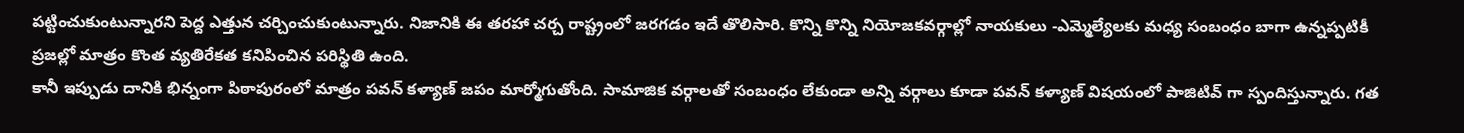పట్టించుకుంటున్నారని పెద్ద ఎత్తున చర్చించుకుంటున్నారు. నిజానికి ఈ తరహా చర్చ రాష్ట్రంలో జరగడం ఇదే తొలిసారి. కొన్ని కొన్ని నియోజకవర్గాల్లో నాయకులు -ఎమ్మెల్యేలకు మధ్య సంబంధం బాగా ఉన్నప్పటికీ ప్రజల్లో మాత్రం కొంత వ్యతిరేకత కనిపించిన పరిస్థితి ఉంది.
కానీ ఇప్పుడు దానికి భిన్నంగా పిఠాపురంలో మాత్రం పవన్ కళ్యాణ్ జపం మార్మోగుతోంది. సామాజిక వర్గాలతో సంబంధం లేకుండా అన్ని వర్గాలు కూడా పవన్ కళ్యాణ్ విషయంలో పాజిటివ్ గా స్పందిస్తున్నారు. గత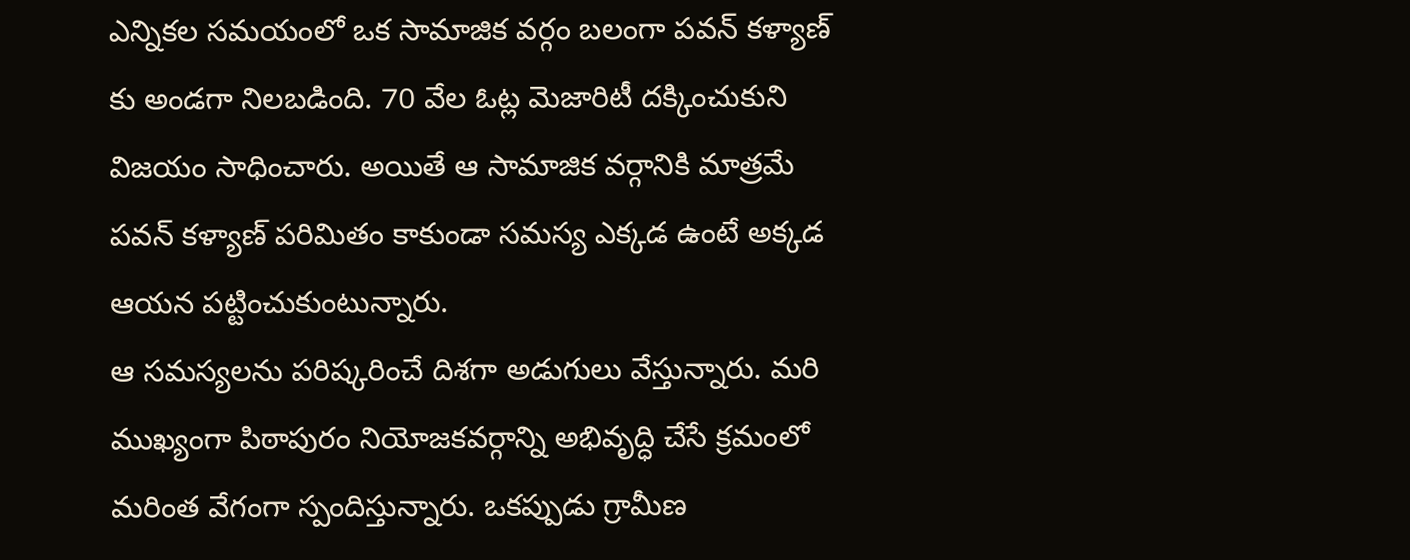ఎన్నికల సమయంలో ఒక సామాజిక వర్గం బలంగా పవన్ కళ్యాణ్ కు అండగా నిలబడింది. 70 వేల ఓట్ల మెజారిటీ దక్కించుకుని విజయం సాధించారు. అయితే ఆ సామాజిక వర్గానికి మాత్రమే పవన్ కళ్యాణ్ పరిమితం కాకుండా సమస్య ఎక్కడ ఉంటే అక్కడ ఆయన పట్టించుకుంటున్నారు.
ఆ సమస్యలను పరిష్కరించే దిశగా అడుగులు వేస్తున్నారు. మరి ముఖ్యంగా పిఠాపురం నియోజకవర్గాన్ని అభివృద్ధి చేసే క్రమంలో మరింత వేగంగా స్పందిస్తున్నారు. ఒకప్పుడు గ్రామీణ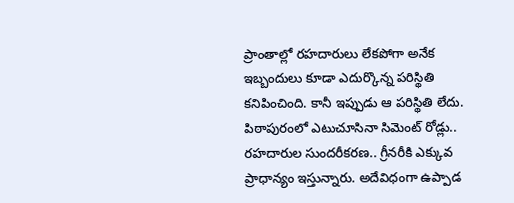ప్రాంతాల్లో రహదారులు లేకపోగా అనేక ఇబ్బందులు కూడా ఎదుర్కొన్న పరిస్థితి కనిపించింది. కానీ ఇప్పుడు ఆ పరిస్థితి లేదు. పిఠాపురంలో ఎటుచూసినా సిమెంట్ రోడ్లు.. రహదారుల సుందరీకరణ.. గ్రీనరీకి ఎక్కువ ప్రాధాన్యం ఇస్తున్నారు. అదేవిధంగా ఉప్పాడ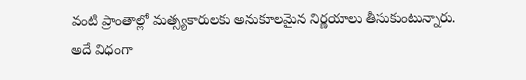వంటి ప్రాంతాల్లో మత్స్యకారులకు అనుకూలమైన నిర్ణయాలు తీసుకుంటున్నారు.
అదే విధంగా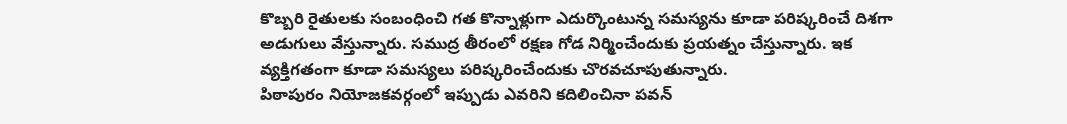కొబ్బరి రైతులకు సంబంధించి గత కొన్నాళ్లుగా ఎదుర్కొంటున్న సమస్యను కూడా పరిష్కరించే దిశగా అడుగులు వేస్తున్నారు. సముద్ర తీరంలో రక్షణ గోడ నిర్మించేందుకు ప్రయత్నం చేస్తున్నారు. ఇక వ్యక్తిగతంగా కూడా సమస్యలు పరిష్కరించేందుకు చొరవచూపుతున్నారు.
పిఠాపురం నియోజకవర్గంలో ఇప్పుడు ఎవరిని కదిలించినా పవన్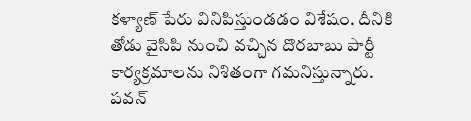కళ్యాణ్ పేరు వినిపిస్తుండడం విశేషం. దీనికి తోడు వైసిపి నుంచి వచ్చిన దొరబాబు పార్టీ కార్యక్రమాలను నిశితంగా గమనిస్తున్నారు. పవన్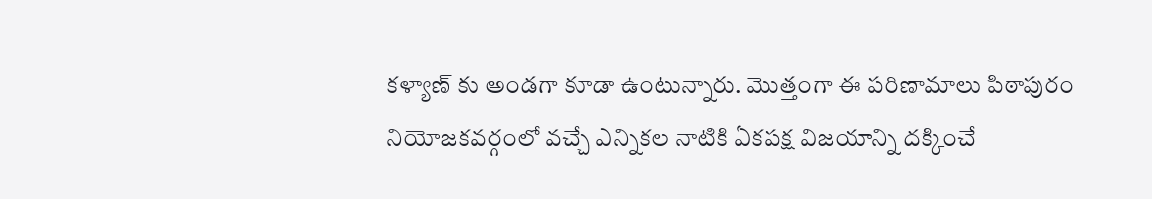కళ్యాణ్ కు అండగా కూడా ఉంటున్నారు. మొత్తంగా ఈ పరిణామాలు పిఠాపురం నియోజకవర్గంలో వచ్చే ఎన్నికల నాటికి ఏకపక్ష విజయాన్ని దక్కించే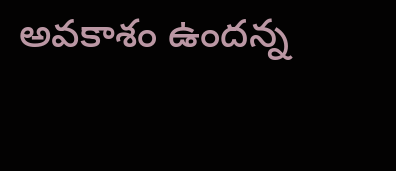అవకాశం ఉందన్న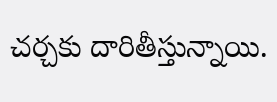చర్చకు దారితీస్తున్నాయి.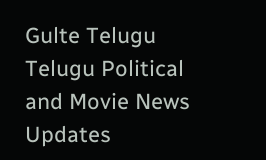Gulte Telugu Telugu Political and Movie News Updates